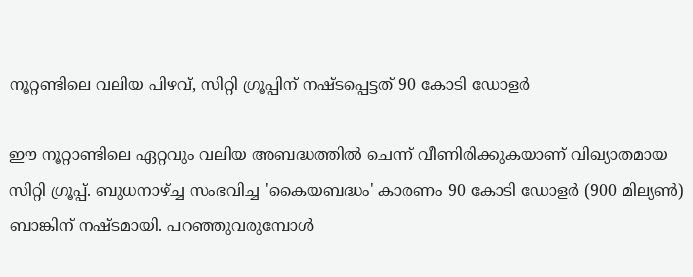നൂറ്റണ്ടിലെ വലിയ പിഴവ്, സിറ്റി ഗ്രൂപ്പിന് നഷ്ടപ്പെട്ടത് 90 കോടി ഡോളര്‍

ഈ നൂറ്റാണ്ടിലെ ഏറ്റവും വലിയ അബദ്ധത്തില്‍ ചെന്ന് വീണിരിക്കുകയാണ് വിഖ്യാതമായ സിറ്റി ഗ്രൂപ്പ്. ബുധനാഴ്ച്ച സംഭവിച്ച 'കൈയബദ്ധം' കാരണം 90 കോടി ഡോളര്‍ (900 മില്യണ്‍) ബാങ്കിന് നഷ്ടമായി. പറഞ്ഞുവരുമ്പോള്‍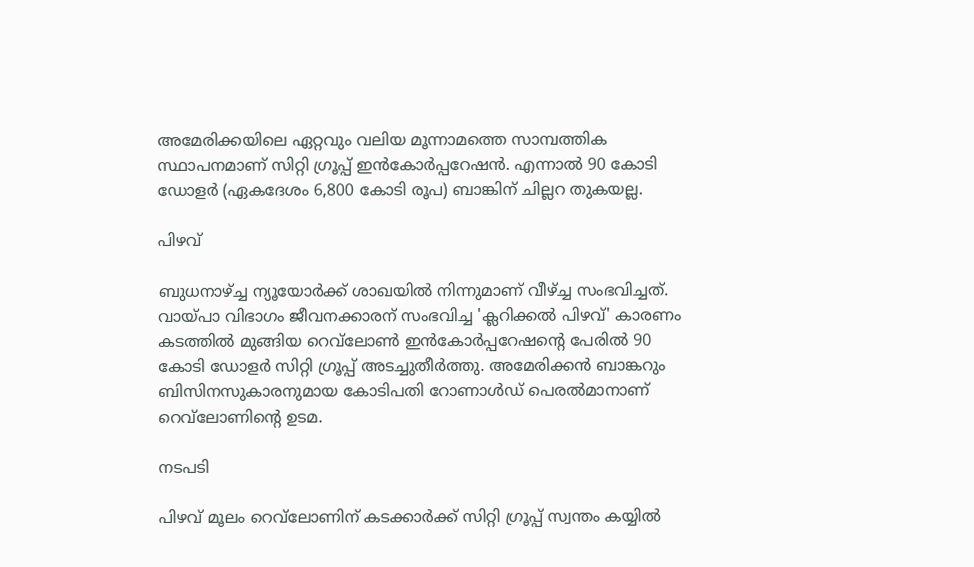അമേരിക്കയിലെ ഏറ്റവും വലിയ മൂന്നാമത്തെ സാമ്പത്തിക സ്ഥാപനമാണ് സിറ്റി ഗ്രൂപ്പ് ഇന്‍കോര്‍പ്പറേഷന്‍. എന്നാല്‍ 90 കോടി ഡോളര്‍ (ഏകദേശം 6,800 കോടി രൂപ) ബാങ്കിന് ചില്ലറ തുകയല്ല.

പിഴവ്

ബുധനാഴ്ച്ച ന്യൂയോര്‍ക്ക് ശാഖയില്‍ നിന്നുമാണ് വീഴ്ച്ച സംഭവിച്ചത്. വായ്പാ വിഭാഗം ജീവനക്കാരന് സംഭവിച്ച 'ക്ലറിക്കല്‍ പിഴവ്' കാരണം കടത്തില്‍ മുങ്ങിയ റെവ്‌ലോണ്‍ ഇന്‍കോര്‍പ്പറേഷന്റെ പേരില്‍ 90 കോടി ഡോളര്‍ സിറ്റി ഗ്രൂപ്പ് അടച്ചുതീര്‍ത്തു. അമേരിക്കന്‍ ബാങ്കറും ബിസിനസുകാരനുമായ കോടിപതി റോണാള്‍ഡ് പെരല്‍മാനാണ് റെവ്‌ലോണിന്റെ ഉടമ.

നടപടി

പിഴവ് മൂലം റെവ്‌ലോണിന് കടക്കാര്‍ക്ക് സിറ്റി ഗ്രൂപ്പ് സ്വന്തം കയ്യില്‍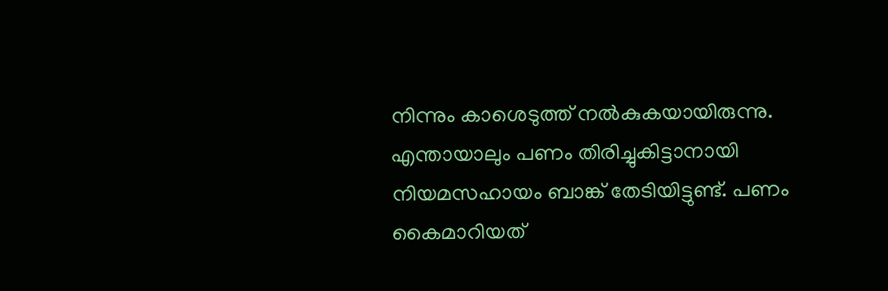നിന്നും കാശെടുത്ത് നല്‍കുകയായിരുന്നു. എന്തായാലും പണം തിരിച്ചുകിട്ടാനായി നിയമസഹായം ബാങ്ക് തേടിയിട്ടുണ്ട്. പണം കൈമാറിയത്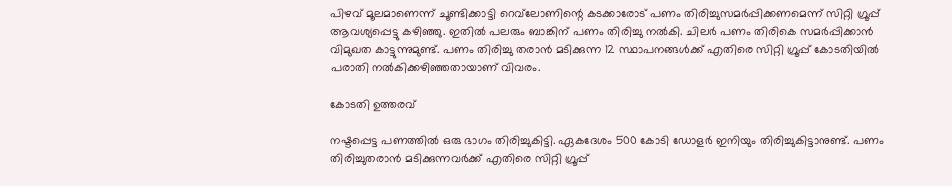പിഴവ് മൂലമാണെന്ന് ചൂണ്ടിക്കാട്ടി റെവ്‌ലോണിന്റെ കടക്കാരോട് പണം തിരിച്ചുസമര്‍പ്പിക്കണമെന്ന് സിറ്റി ഗ്രൂപ്പ് ആവശ്യപ്പെട്ടു കഴിഞ്ഞു. ഇതില്‍ പലരും ബാങ്കിന് പണം തിരിച്ചു നല്‍കി. ചിലര്‍ പണം തിരികെ സമര്‍പ്പിക്കാന്‍ വിമുഖത കാട്ടുന്നുമുണ്ട്. പണം തിരിച്ചു തരാന്‍ മടിക്കുന്ന 12 സ്ഥാപനങ്ങള്‍ക്ക് എതിരെ സിറ്റി ഗ്രൂപ്പ് കോടതിയില്‍ പരാതി നല്‍കിക്കഴിഞ്ഞതായാണ് വിവരം.

കോടതി ഉത്തരവ്

നഷ്ടപ്പെട്ട പണത്തില്‍ ഒരു ഭാഗം തിരിച്ചുകിട്ടി. ഏകദേശം 500 കോടി ഡോളര്‍ ഇനിയും തിരിച്ചുകിട്ടാനുണ്ട്. പണം തിരിച്ചുതരാന്‍ മടിക്കുന്നവര്‍ക്ക് എതിരെ സിറ്റി ഗ്രൂപ്പ്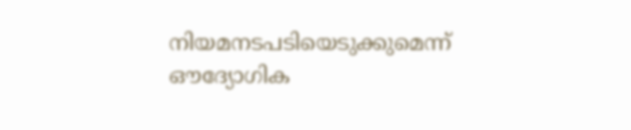നിയമനടപടിയെടുക്കുമെന്ന് ഔദ്യോഗിക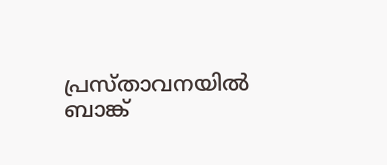പ്രസ്താവനയില്‍ ബാങ്ക്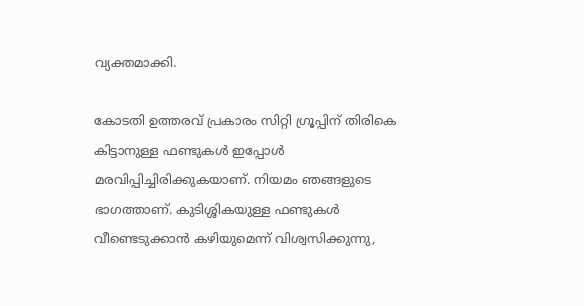വ്യക്തമാക്കി.

കോടതി ഉത്തരവ് പ്രകാരം സിറ്റി ഗ്രൂപ്പിന് തിരികെ കിട്ടാനുള്ള ഫണ്ടുകള്‍ ഇപ്പോള്‍ മരവിപ്പിച്ചിരിക്കുകയാണ്. നിയമം ഞങ്ങളുടെ ഭാഗത്താണ്. കുടിശ്ശികയുള്ള ഫണ്ടുകള്‍ വീണ്ടെടുക്കാന്‍ കഴിയുമെന്ന് വിശ്വസിക്കുന്നു,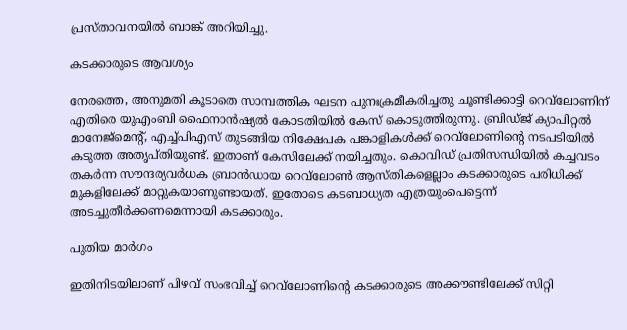പ്രസ്താവനയില്‍ ബാങ്ക് അറിയിച്ചു.

കടക്കാരുടെ ആവശ്യം

നേരത്തെ, അനുമതി കൂടാതെ സാമ്പത്തിക ഘടന പുനഃക്രമീകരിച്ചതു ചൂണ്ടിക്കാട്ടി റെവ്‌ലോണിന് എതിരെ യുഎംബി ഫൈനാന്‍ഷ്യല്‍ കോടതിയില്‍ കേസ് കൊടുത്തിരുന്നു. ബ്രിഡ്ജ് ക്യാപിറ്റല്‍ മാനേജ്‌മെന്റ്, എച്ച്പിഎസ് തുടങ്ങിയ നിക്ഷേപക പങ്കാളികള്‍ക്ക് റെവ്‌ലോണിന്റെ നടപടിയില്‍ കടുത്ത അതൃപ്തിയുണ്ട്. ഇതാണ് കേസിലേക്ക് നയിച്ചതും. കൊവിഡ് പ്രതിസന്ധിയില്‍ കച്ചവടം തകര്‍ന്ന സൗന്ദര്യവര്‍ധക ബ്രാന്‍ഡായ റെവ്‌ലോണ്‍ ആസ്തികളെല്ലാം കടക്കാരുടെ പരിധിക്ക് മുകളിലേക്ക് മാറ്റുകയാണുണ്ടായത്. ഇതോടെ കടബാധ്യത എത്രയുംപെട്ടെന്ന് അടച്ചുതീര്‍ക്കണമെന്നായി കടക്കാരും.

പുതിയ മാർഗം

ഇതിനിടയിലാണ് പിഴവ് സംഭവിച്ച് റെവ്‌ലോണിന്റെ കടക്കാരുടെ അക്കൗണ്ടിലേക്ക് സിറ്റി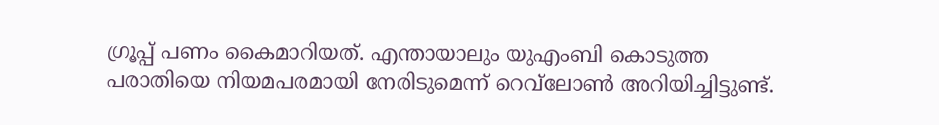ഗ്രൂപ്പ് പണം കൈമാറിയത്. എന്തായാലും യുഎംബി കൊടുത്ത പരാതിയെ നിയമപരമായി നേരിടുമെന്ന് റെവ്‌ലോണ്‍ അറിയിച്ചിട്ടുണ്ട്.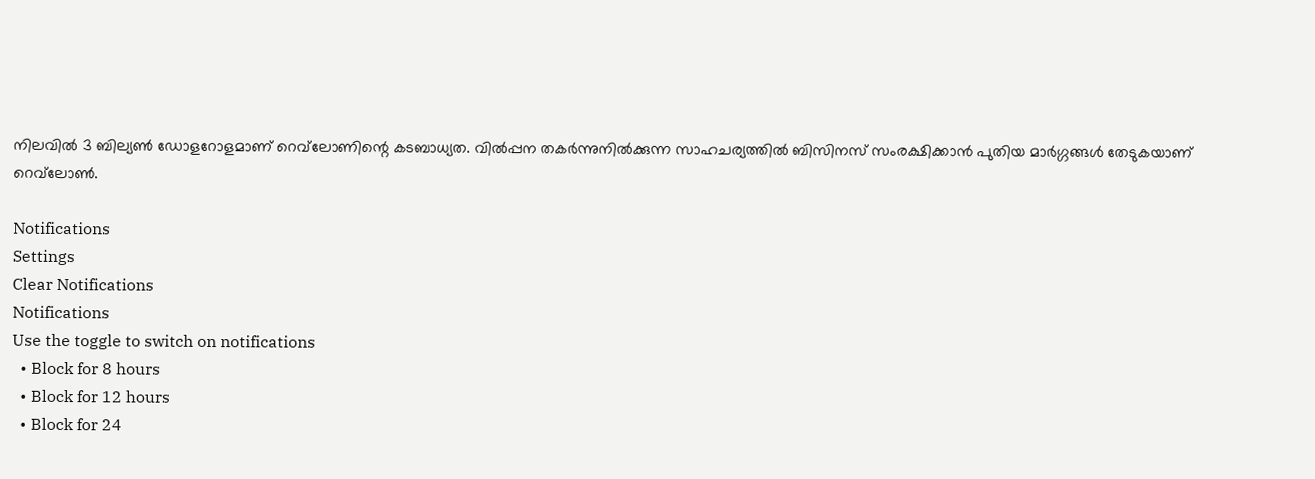നിലവില്‍ 3 ബില്യണ്‍ ഡോളറോളമാണ് റെവ്‌ലോണിന്റെ കടബാധ്യത. വില്‍പ്പന തകര്‍ന്നുനില്‍ക്കുന്ന സാഹചര്യത്തില്‍ ബിസിനസ് സംരക്ഷിക്കാന്‍ പുതിയ മാര്‍ഗ്ഗങ്ങള്‍ തേടുകയാണ് റെവ്‌ലോണ്‍.

Notifications
Settings
Clear Notifications
Notifications
Use the toggle to switch on notifications
  • Block for 8 hours
  • Block for 12 hours
  • Block for 24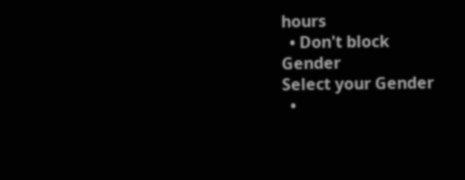hours
  • Don't block
Gender
Select your Gender
  •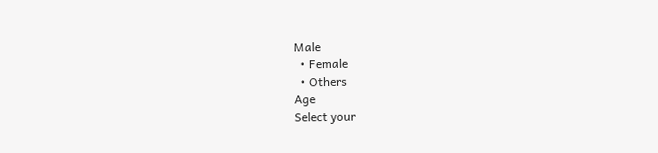Male
  • Female
  • Others
Age
Select your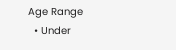Age Range
  • Under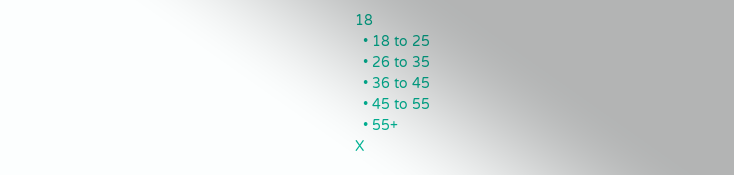18
  • 18 to 25
  • 26 to 35
  • 36 to 45
  • 45 to 55
  • 55+
X